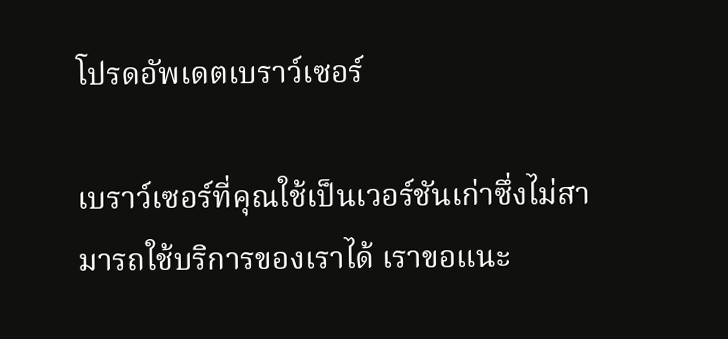โปรดอัพเดตเบราว์เซอร์

เบราว์เซอร์ที่คุณใช้เป็นเวอร์ชันเก่าซึ่งไม่สามารถใช้บริการของเราได้ เราขอแนะ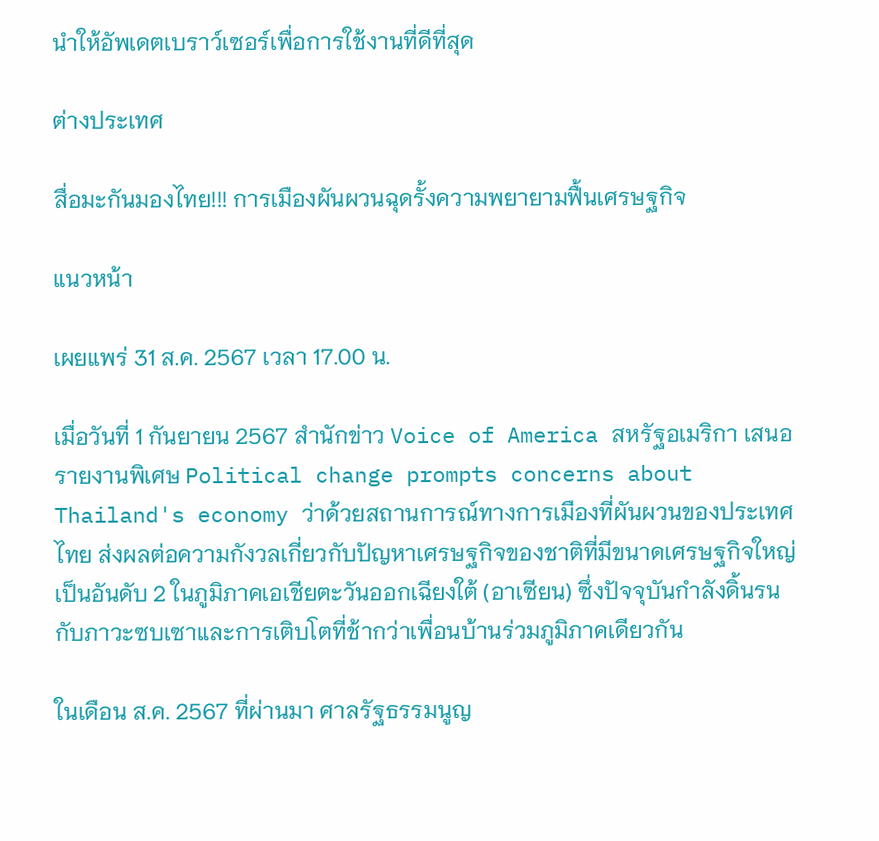นำให้อัพเดตเบราว์เซอร์เพื่อการใช้งานที่ดีที่สุด

ต่างประเทศ

สื่อมะกันมองไทย!!! การเมืองผันผวนฉุดรั้งความพยายามฟื้นเศรษฐกิจ

แนวหน้า

เผยแพร่ 31 ส.ค. 2567 เวลา 17.00 น.

เมื่อวันที่ 1 กันยายน 2567 สำนักข่าว Voice of America สหรัฐอเมริกา เสนอรายงานพิเศษ Political change prompts concerns about Thailand's economy ว่าด้วยสถานการณ์ทางการเมืองที่ผันผวนของประเทศไทย ส่งผลต่อความกังวลเกี่ยวกับปัญหาเศรษฐกิจของชาติที่มีขนาดเศรษฐกิจใหญ่เป็นอันดับ 2 ในภูมิภาคเอเชียตะวันออกเฉียงใต้ (อาเซียน) ซึ่งปัจจุบันกำลังดิ้นรนกับภาวะซบเซาและการเติบโตที่ช้ากว่าเพื่อนบ้านร่วมภูมิภาคเดียวกัน

ในเดือน ส.ค. 2567 ที่ผ่านมา ศาลรัฐธรรมนูญ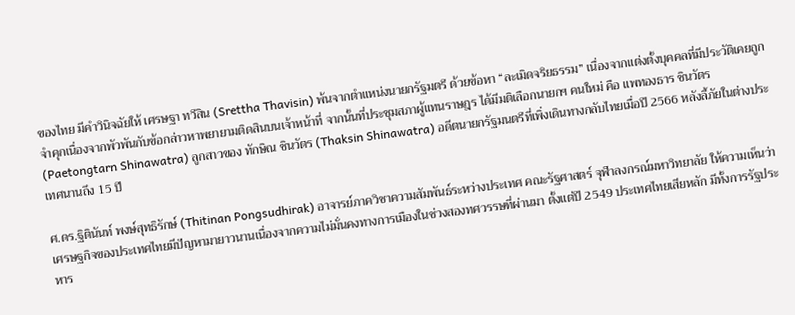ของไทย มีคำวินิจฉัยให้ เศรษฐา ทวีสิน (Srettha Thavisin) พ้นจากตำแหน่งนายกรัฐมตรี ด้วยข้อหา “ละเมิดจริยธรรม” เนื่องจากแต่งตั้งบุคคลที่มีประวัติเคยถูกจำคุกเนื่องจากพัวพันกับข้อกล่าวหาพยายามติดสินบนเจ้าหน้าที่ จากนั้นที่ประชุมสภาผู้แทนราษฎร ได้มีมติเลือกนายกฯ คนใหม่ คือ แพทองธาร ชินวัตร (Paetongtarn Shinawatra) ลูกสาวของ ทักษิณ ชินวัตร (Thaksin Shinawatra) อดีตนายกรัฐมนตรีที่เพิ่งเดินทางกลับไทยเมื่อปี 2566 หลังลี้ภัยในต่างประเทศนานถึง 15 ปี

ศ.ดร.ฐิตินันท์ พงษ์สุทธิรักษ์ (Thitinan Pongsudhirak) อาจารย์ภาควิชาความสัมพันธ์ระหว่างประเทศ คณะรัฐศาสตร์ จุฬาลงกรณ์มหาวิทยาลัย ให้ความเห็นว่า เศรษฐกิจของประเทศไทยมีปัญหามายาวนานเนื่องจากความไม่มั่นคงทางการเมืองในช่วงสองทศวรรษที่ผ่านมา ตั้งแต่ปี 2549 ประเทศไทยเสียหลัก มีทั้งการรัฐประหาร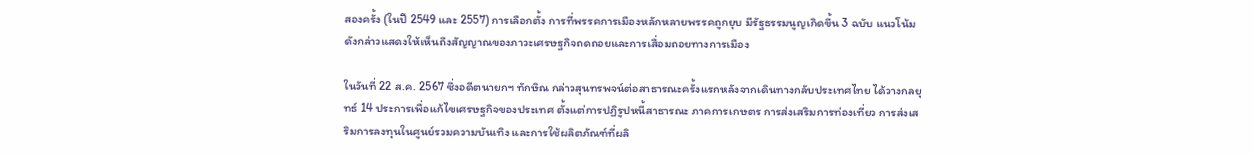สองครั้ง (ในปี 2549 และ 2557) การเลือกตั้ง การที่พรรคการเมืองหลักหลายพรรคถูกยุบ มีรัฐธรรมนูญเกิดขึ้น 3 ฉบับ แนวโน้มดังกล่าวแสดงให้เห็นถึงสัญญาณของภาวะเศรษฐกิจถดถอยและการเสื่อมถอยทางการเมือง

ในวันที่ 22 ส.ค. 2567 ซึ่งอดีตนายกฯ ทักษิณ กล่าวสุนทรพจน์ต่อสาธารณะครั้งแรกหลังจากเดินทางกลับประเทศไทย ได้วางกลยุทธ์ 14 ประการเพื่อแก้ไขเศรษฐกิจของประเทศ ตั้งแต่การปฏิรูปหนี้สาธารณะ ภาคการเกษตร การส่งเสริมการท่องเที่ยว การส่งเสริมการลงทุนในศูนย์รวมความบันเทิง และการใช้ผลิตภัณฑ์ที่ผลิ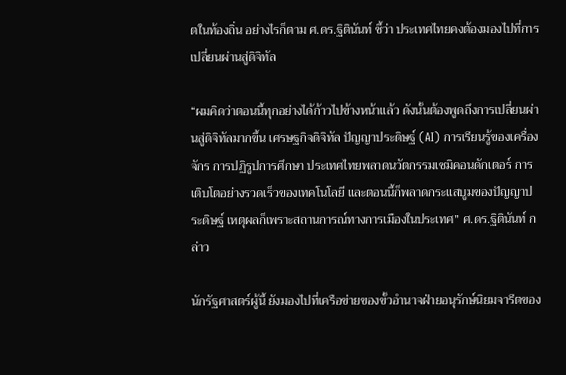ตในท้องถิ่น อย่างไรก็ตาม ศ.ดร.ฐิตินันท์ ชี้ว่า ประเทศไทยคงต้องมองไปที่การเปลี่ยนผ่านสู่ดิจิทัล

“ผมคิดว่าตอนนี้ทุกอย่างได้ก้าวไปข้างหน้าแล้ว ดังนั้นต้องพูดถึงการเปลี่ยนผ่านสู่ดิจิทัลมากขึ้น เศรษฐกิจดิจิทัล ปัญญาประดิษฐ์ (AI) การเรียนรู้ของเครื่องจักร การปฏิรูปการศึกษา ประเทศไทยพลาดนวัตกรรมเซมิคอนดักเตอร์ การเติบโตอย่างรวดเร็วของเทคโนโลยี และตอนนี้ก็พลาดกระแสบูมของปัญญาประดิษฐ์ เหตุผลก็เพราะสถานการณ์ทางการเมืองในประเทศ” ศ.ดร.ฐิตินันท์ กล่าว

นักรัฐศาสตร์ผู้นี้ ยังมองไปที่เครือข่ายของขั้วอำนาจฝ่ายอนุรักษ์นิยมจารีตของ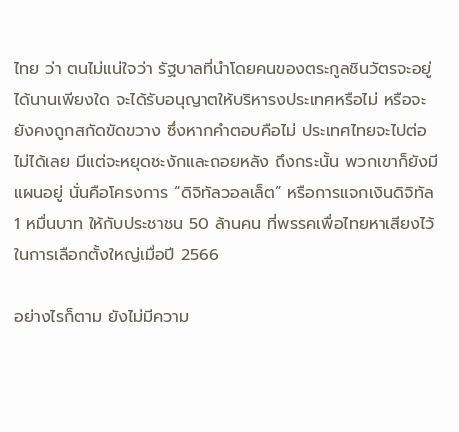ไทย ว่า ตนไม่แน่ใจว่า รัฐบาลที่นำโดยคนของตระกูลชินวัตรจะอยู่ได้นานเพียงใด จะได้รับอนุญาตให้บริหารงประเทศหรือไม่ หรือจะยังคงถูกสกัดขัดขวาง ซึ่งหากคำตอบคือไม่ ประเทศไทยจะไปต่อไม่ได้เลย มีแต่จะหยุดชะงักและถอยหลัง ถึงกระนั้น พวกเขาก็ยังมีแผนอยู่ นั่นคือโครงการ “ดิจิทัลวอลเล็ต” หรือการแจกเงินดิจิทัล 1 หมื่นบาท ให้กับประชาชน 50 ล้านคน ที่พรรคเพื่อไทยหาเสียงไว้ในการเลือกตั้งใหญ่เมื่อปี 2566

อย่างไรก็ตาม ยังไม่มีความ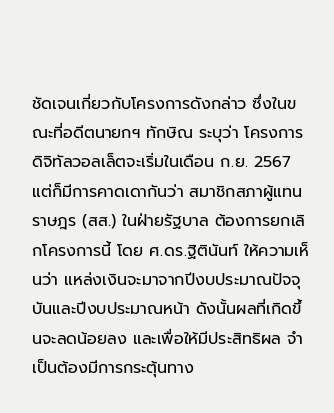ชัดเจนเกี่ยวกับโครงการดังกล่าว ซึ่งในขณะที่อดีตนายกฯ ทักษิณ ระบุว่า โครงการดิจิทัลวอลเล็ตจะเริ่มในเดือน ก.ย. 2567 แต่ก็มีการคาดเดากันว่า สมาชิกสภาผู้แทนราษฎร (สส.) ในฝ่ายรัฐบาล ต้องการยกเลิกโครงการนี้ โดย ศ.ดร.ฐิตินันท์ ให้ความเห็นว่า แหล่งเงินจะมาจากปีงบประมาณปัจจุบันและปีงบประมาณหน้า ดังนั้นผลที่เกิดขึ้นจะลดน้อยลง และเพื่อให้มีประสิทธิผล จำเป็นต้องมีการกระตุ้นทาง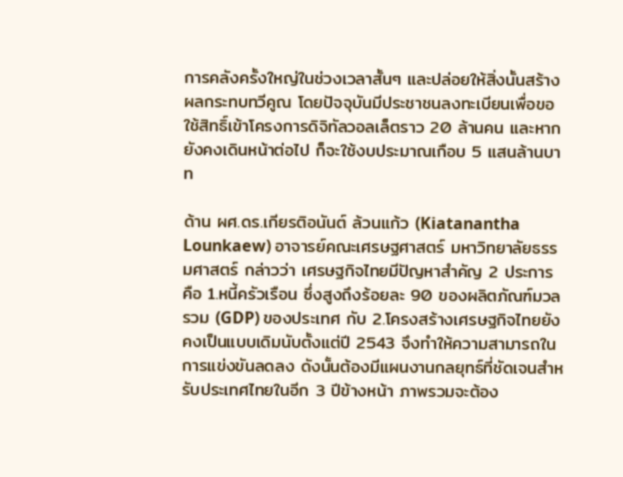การคลังครั้งใหญ่ในช่วงเวลาสั้นๆ และปล่อยให้สิ่งนั้นสร้างผลกระทบทวีคูณ โดยปัจจุบันมีประชาชนลงทะเบียนเพื่อขอใช้สิทธิ์เข้าโครงการดิจิทัลวอลเล็ตราว 20 ล้านคน และหากยังคงเดินหน้าต่อไป ก็จะใช้งบประมาณเกือบ 5 แสนล้านบาท

ด้าน ผศ.ดร.เกียรติอนันต์ ล้วนแก้ว (Kiatanantha Lounkaew) อาจารย์คณะเศรษฐศาสตร์ มหาวิทยาลัยธรรมศาสตร์ กล่าวว่า เศรษฐกิจไทยมีปัญหาสำคัญ 2 ประการ คือ 1.หนี้ครัวเรือน ซึ่งสูงถึงร้อยละ 90 ของผลิตภัณฑ์มวลรวม (GDP) ของประเทศ กับ 2.โครงสร้างเศรษฐกิจไทยยังคงเป็นแบบเดิมนับตั้งแต่ปี 2543 จึงทำให้ความสามารถในการแข่งขันลดลง ดังนั้นต้องมีแผนงานกลยุทธ์ที่ชัดเจนสำหรับประเทศไทยในอีก 3 ปีข้างหน้า ภาพรวมจะต้อง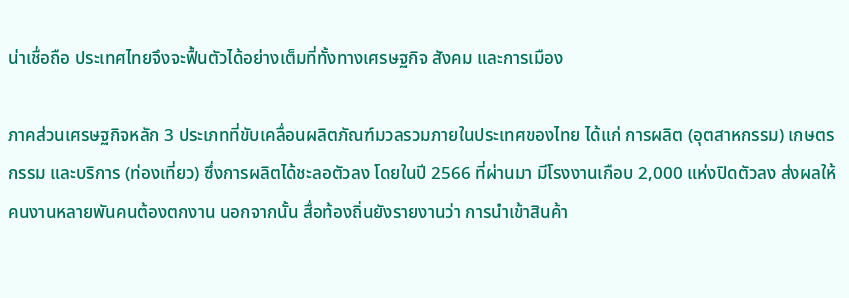น่าเชื่อถือ ประเทศไทยจึงจะฟื้นตัวได้อย่างเต็มที่ทั้งทางเศรษฐกิจ สังคม และการเมือง

ภาคส่วนเศรษฐกิจหลัก 3 ประเภทที่ขับเคลื่อนผลิตภัณฑ์มวลรวมภายในประเทศของไทย ได้แก่ การผลิต (อุตสาหกรรม) เกษตรกรรม และบริการ (ท่องเที่ยว) ซึ่งการผลิตได้ชะลอตัวลง โดยในปี 2566 ที่ผ่านมา มีโรงงานเกือบ 2,000 แห่งปิดตัวลง ส่งผลให้คนงานหลายพันคนต้องตกงาน นอกจากนั้น สื่อท้องถิ่นยังรายงานว่า การนำเข้าสินค้า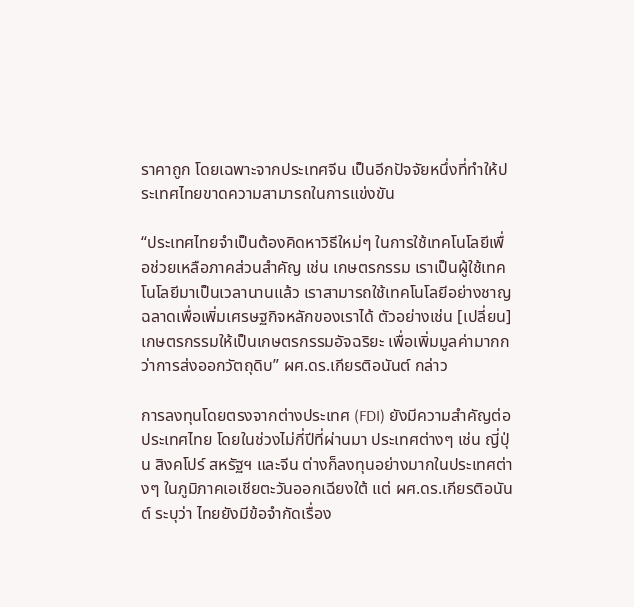ราคาถูก โดยเฉพาะจากประเทศจีน เป็นอีกปัจจัยหนึ่งที่ทำให้ประเทศไทยขาดความสามารถในการแข่งขัน

“ประเทศไทยจำเป็นต้องคิดหาวิธีใหม่ๆ ในการใช้เทคโนโลยีเพื่อช่วยเหลือภาคส่วนสำคัญ เช่น เกษตรกรรม เราเป็นผู้ใช้เทคโนโลยีมาเป็นเวลานานแล้ว เราสามารถใช้เทคโนโลยีอย่างชาญฉลาดเพื่อเพิ่มเศรษฐกิจหลักของเราได้ ตัวอย่างเช่น [เปลี่ยน] เกษตรกรรมให้เป็นเกษตรกรรมอัจฉริยะ เพื่อเพิ่มมูลค่ามากกว่าการส่งออกวัตถุดิบ” ผศ.ดร.เกียรติอนันต์ กล่าว

การลงทุนโดยตรงจากต่างประเทศ (FDI) ยังมีความสำคัญต่อประเทศไทย โดยในช่วงไม่กี่ปีที่ผ่านมา ประเทศต่างๆ เช่น ญี่ปุ่น สิงคโปร์ สหรัฐฯ และจีน ต่างก็ลงทุนอย่างมากในประเทศต่างๆ ในภูมิภาคเอเชียตะวันออกเฉียงใต้ แต่ ผศ.ดร.เกียรติอนันต์ ระบุว่า ไทยยังมีข้อจำกัดเรื่อง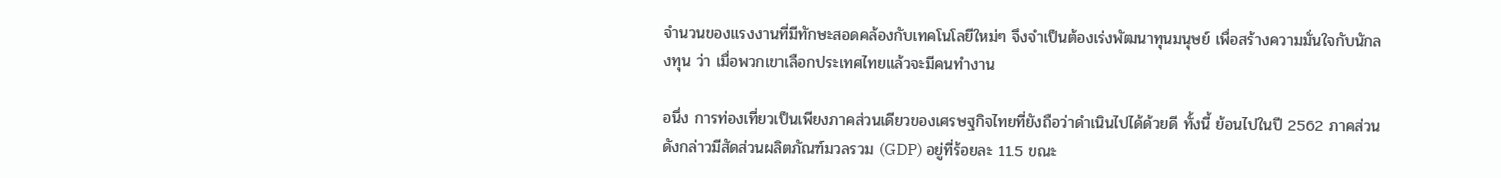จำนวนของแรงงานที่มีทักษะสอดคล้องกับเทคโนโลยีใหม่ๆ จึงจำเป็นต้องเร่งพัฒนาทุนมนุษย์ เพื่อสร้างความมั่นใจกับนักลงทุน ว่า เมื่อพวกเขาเลือกประเทศไทยแล้วจะมีคนทำงาน

อนึ่ง การท่องเที่ยวเป็นเพียงภาคส่วนเดียวของเศรษฐกิจไทยที่ยังถือว่าดำเนินไปได้ด้วยดี ทั้งนี้ ย้อนไปในปี 2562 ภาคส่วนดังกล่าวมีสัดส่วนผลิตภัณฑ์มวลรวม (GDP) อยู่ที่ร้อยละ 11.5 ขณะ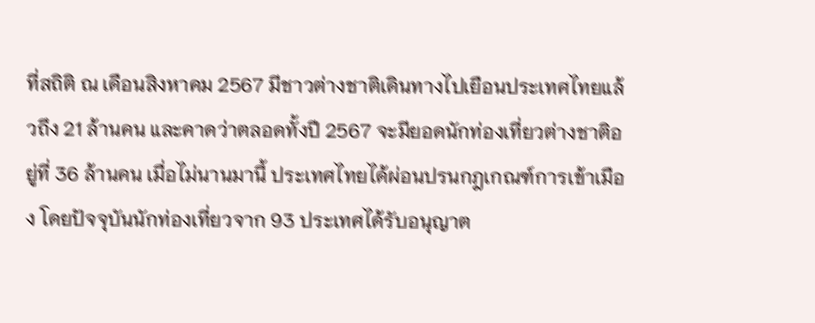ที่สถิติ ณ เดือนสิงหาคม 2567 มีชาวต่างชาติเดินทางไปเยือนประเทศไทยแล้วถึง 21 ล้านคน และคาดว่าตลอดทั้งปี 2567 จะมียอดนักท่องเที่ยวต่างชาติอยู่ที่ 36 ล้านคน เมื่อไม่นานมานี้ ประเทศไทยได้ผ่อนปรนกฎเกณฑ์การเข้าเมือง โดยปัจจุบันนักท่องเที่ยวจาก 93 ประเทศได้รับอนุญาต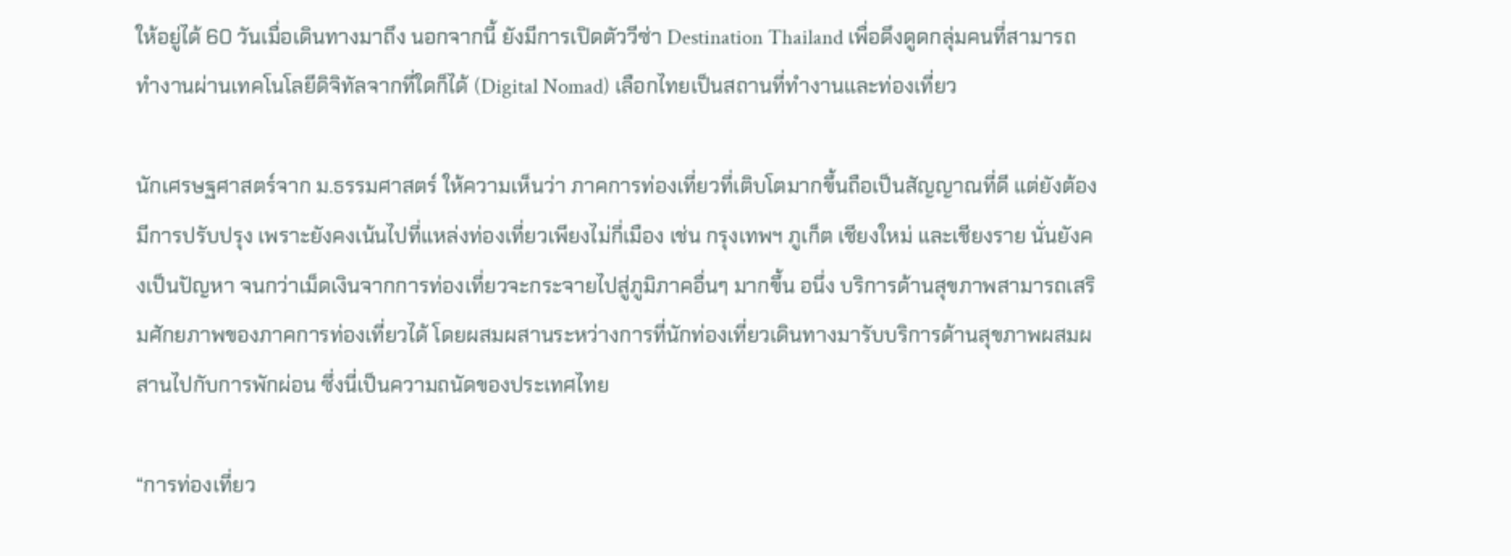ให้อยู่ได้ 60 วันเมื่อเดินทางมาถึง นอกจากนี้ ยังมีการเปิดตัววีซ่า Destination Thailand เพื่อดึงดูดกลุ่มคนที่สามารถทำงานผ่านเทคโนโลยีดิจิทัลจากที่ใดก็ได้ (Digital Nomad) เลือกไทยเป็นสถานที่ทำงานและท่องเที่ยว

นักเศรษฐศาสตร์จาก ม.ธรรมศาสตร์ ให้ความเห็นว่า ภาคการท่องเที่ยวที่เติบโตมากขึ้นถือเป็นสัญญาณที่ดี แต่ยังต้องมีการปรับปรุง เพราะยังคงเน้นไปที่แหล่งท่องเที่ยวเพียงไม่กี่เมือง เช่น กรุงเทพฯ ภูเก็ต เชียงใหม่ และเชียงราย นั่นยังคงเป็นปัญหา จนกว่าเม็ดเงินจากการท่องเที่ยวจะกระจายไปสู่ภูมิภาคอื่นๆ มากขึ้น อนึ่ง บริการด้านสุขภาพสามารถเสริมศักยภาพของภาคการท่องเที่ยวได้ โดยผสมผสานระหว่างการที่นักท่องเที่ยวเดินทางมารับบริการด้านสุขภาพผสมผสานไปกับการพักผ่อน ซึ่งนี่เป็นความถนัดของประเทศไทย

“การท่องเที่ยว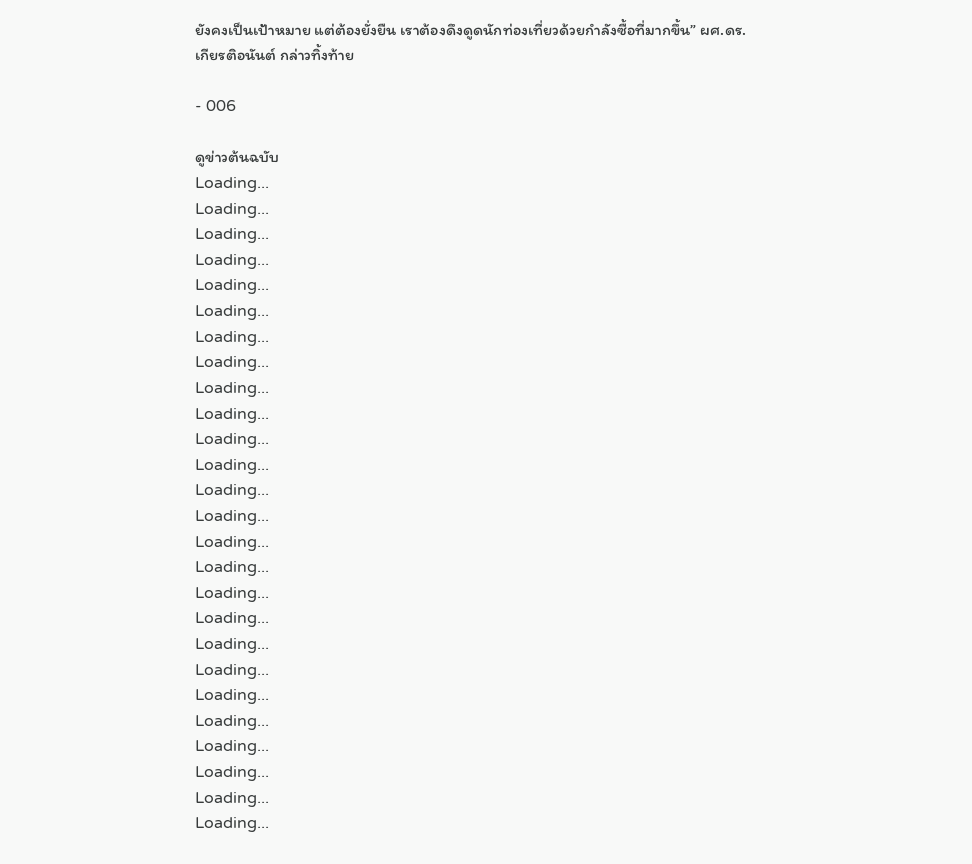ยังคงเป็นเป้าหมาย แต่ต้องยั่งยืน เราต้องดึงดูดนักท่องเที่ยวด้วยกำลังซื้อที่มากขึ้น” ผศ.ดร.เกียรติอนันต์ กล่าวทิ้งท้าย

- 006

ดูข่าวต้นฉบับ
Loading...
Loading...
Loading...
Loading...
Loading...
Loading...
Loading...
Loading...
Loading...
Loading...
Loading...
Loading...
Loading...
Loading...
Loading...
Loading...
Loading...
Loading...
Loading...
Loading...
Loading...
Loading...
Loading...
Loading...
Loading...
Loading...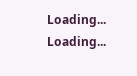Loading...
Loading...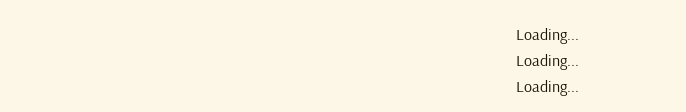Loading...
Loading...
Loading...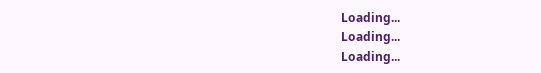Loading...
Loading...
Loading...